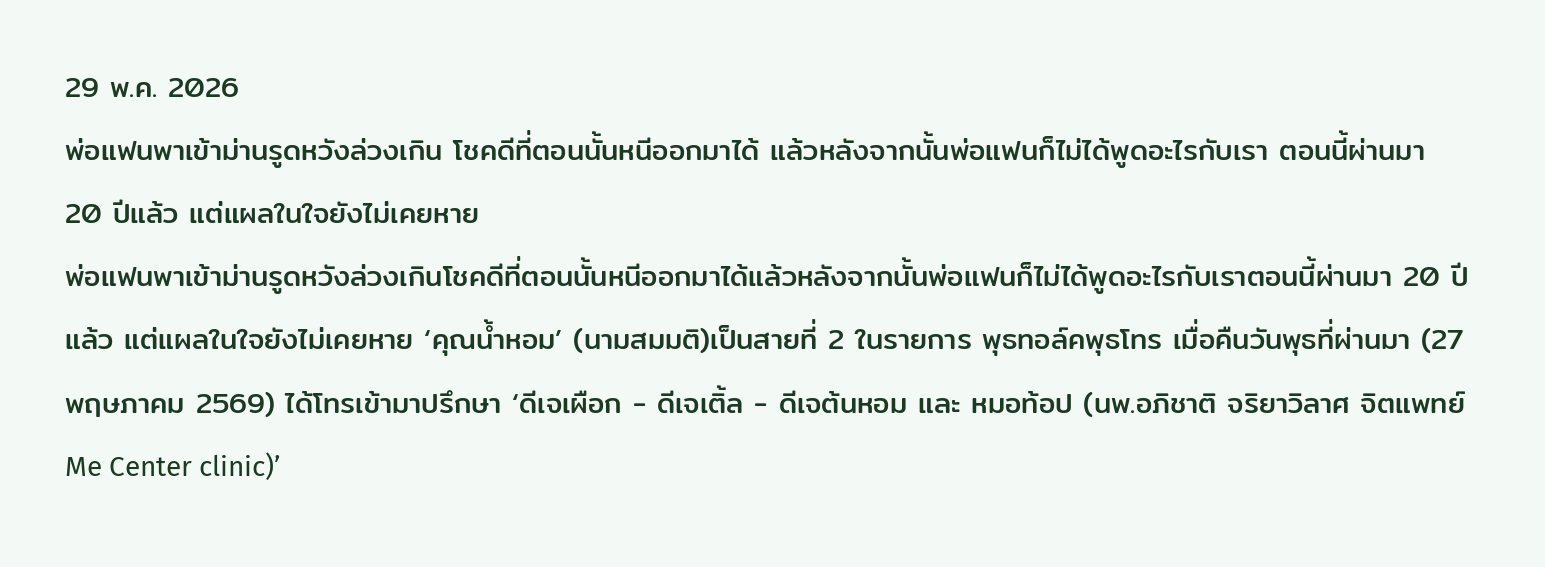29 พ.ค. 2026
พ่อแฟนพาเข้าม่านรูดหวังล่วงเกิน โชคดีที่ตอนนั้นหนีออกมาได้ แล้วหลังจากนั้นพ่อแฟนก็ไม่ได้พูดอะไรกับเรา ตอนนี้ผ่านมา 20 ปีแล้ว แต่แผลในใจยังไม่เคยหาย
พ่อแฟนพาเข้าม่านรูดหวังล่วงเกินโชคดีที่ตอนนั้นหนีออกมาได้แล้วหลังจากนั้นพ่อแฟนก็ไม่ได้พูดอะไรกับเราตอนนี้ผ่านมา 20 ปีแล้ว แต่แผลในใจยังไม่เคยหาย ‘คุณน้ำหอม’ (นามสมมติ)เป็นสายที่ 2 ในรายการ พุธทอล์คพุธโทร เมื่อคืนวันพุธที่ผ่านมา (27 พฤษภาคม 2569) ได้โทรเข้ามาปรึกษา ‘ดีเจเผือก - ดีเจเติ้ล - ดีเจต้นหอม และ หมอท้อป (นพ.อภิชาติ จริยาวิลาศ จิตแพทย์ Me Center clinic)’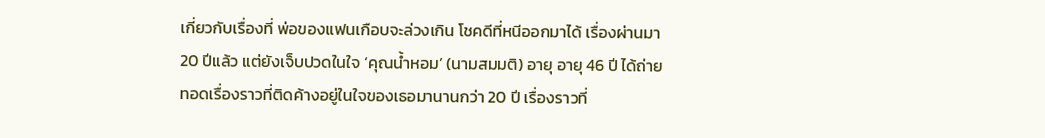เกี่ยวกับเรื่องที่ พ่อของแฟนเกือบจะล่วงเกิน โชคดีที่หนีออกมาได้ เรื่องผ่านมา 20 ปีแล้ว แต่ยังเจ็บปวดในใจ ‘คุณน้ำหอม’ (นามสมมติ) อายุ อายุ 46 ปี ได้ถ่ายทอดเรื่องราวที่ติดค้างอยู่ในใจของเธอมานานกว่า 20 ปี เรื่องราวที่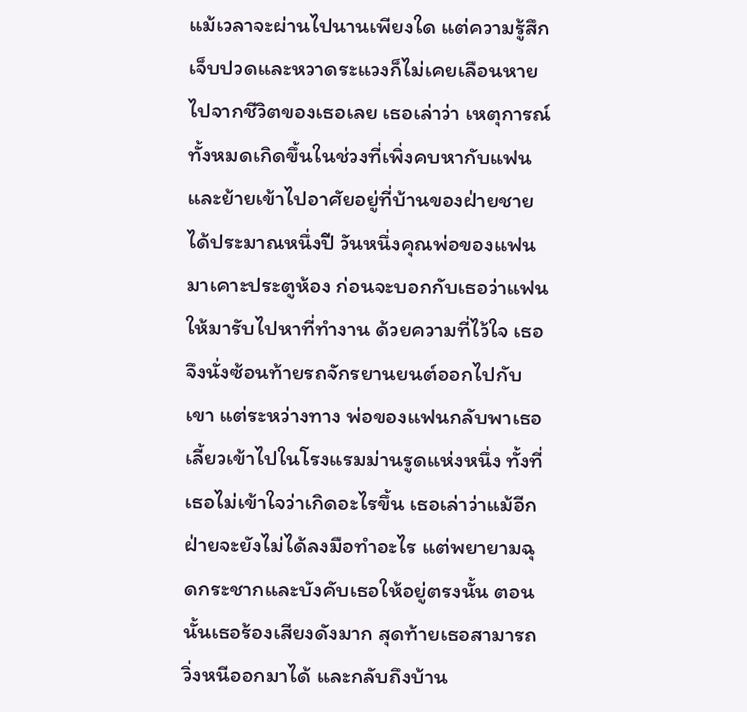แม้เวลาจะผ่านไปนานเพียงใด แต่ความรู้สึกเจ็บปวดและหวาดระแวงก็ไม่เคยเลือนหายไปจากชีวิตของเธอเลย เธอเล่าว่า เหตุการณ์ทั้งหมดเกิดขึ้นในช่วงที่เพิ่งคบหากับแฟนและย้ายเข้าไปอาศัยอยู่ที่บ้านของฝ่ายชายได้ประมาณหนึ่งปี วันหนึ่งคุณพ่อของแฟนมาเคาะประตูห้อง ก่อนจะบอกกับเธอว่าแฟนให้มารับไปหาที่ทำงาน ด้วยความที่ไว้ใจ เธอจึงนั่งซ้อนท้ายรถจักรยานยนต์ออกไปกับเขา แต่ระหว่างทาง พ่อของแฟนกลับพาเธอเลี้ยวเข้าไปในโรงแรมม่านรูดแห่งหนึ่ง ทั้งที่เธอไม่เข้าใจว่าเกิดอะไรขึ้น เธอเล่าว่าแม้อีกฝ่ายจะยังไม่ได้ลงมือทำอะไร แต่พยายามฉุดกระชากและบังคับเธอให้อยู่ตรงนั้น ตอนนั้นเธอร้องเสียงดังมาก สุดท้ายเธอสามารถวิ่งหนีออกมาได้ และกลับถึงบ้าน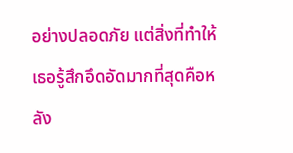อย่างปลอดภัย แต่สิ่งที่ทำให้เธอรู้สึกอึดอัดมากที่สุดคือหลัง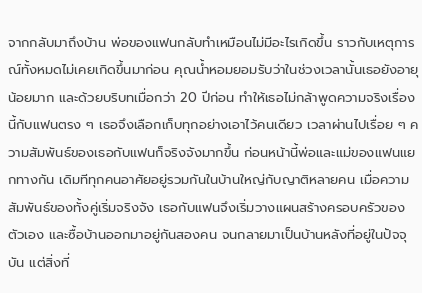จากกลับมาถึงบ้าน พ่อของแฟนกลับทำเหมือนไม่มีอะไรเกิดขึ้น ราวกับเหตุการณ์ทั้งหมดไม่เคยเกิดขึ้นมาก่อน คุณน้ำหอมยอมรับว่าในช่วงเวลานั้นเธอยังอายุน้อยมาก และด้วยบริบทเมื่อกว่า 20 ปีก่อน ทำให้เธอไม่กล้าพูดความจริงเรื่องนี้กับแฟนตรง ๆ เธอจึงเลือกเก็บทุกอย่างเอาไว้คนเดียว เวลาผ่านไปเรื่อย ๆ ความสัมพันธ์ของเธอกับแฟนก็จริงจังมากขึ้น ก่อนหน้านี้พ่อและแม่ของแฟนแยกทางกัน เดิมทีทุกคนอาศัยอยู่รวมกันในบ้านใหญ่กับญาติหลายคน เมื่อความสัมพันธ์ของทั้งคู่เริ่มจริงจัง เธอกับแฟนจึงเริ่มวางแผนสร้างครอบครัวของตัวเอง และซื้อบ้านออกมาอยู่กันสองคน จนกลายมาเป็นบ้านหลังที่อยู่ในปัจจุบัน แต่สิ่งที่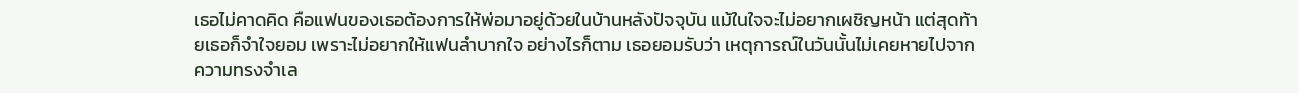เธอไม่คาดคิด คือแฟนของเธอต้องการให้พ่อมาอยู่ด้วยในบ้านหลังปัจจุบัน แม้ในใจจะไม่อยากเผชิญหน้า แต่สุดท้ายเธอก็จำใจยอม เพราะไม่อยากให้แฟนลำบากใจ อย่างไรก็ตาม เธอยอมรับว่า เหตุการณ์ในวันนั้นไม่เคยหายไปจากความทรงจำเล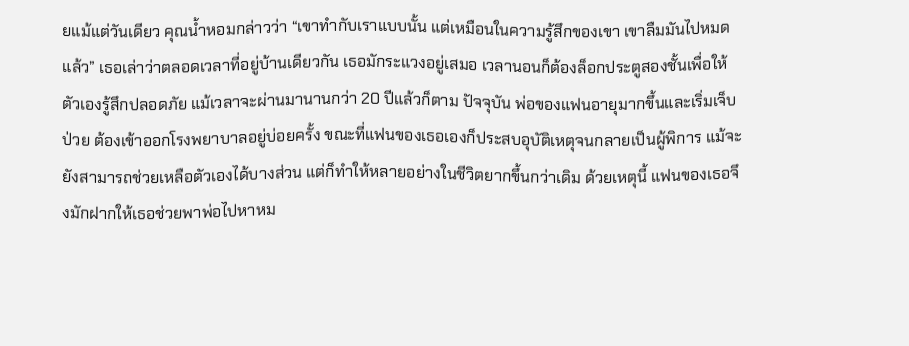ยแม้แต่วันเดียว คุณน้ำหอมกล่าวว่า “เขาทำกับเราแบบนั้น แต่เหมือนในความรู้สึกของเขา เขาลืมมันไปหมดแล้ว” เธอเล่าว่าตลอดเวลาที่อยู่บ้านเดียวกัน เธอมักระแวงอยู่เสมอ เวลานอนก็ต้องล็อกประตูสองชั้นเพื่อให้ตัวเองรู้สึกปลอดภัย แม้เวลาจะผ่านมานานกว่า 20 ปีแล้วก็ตาม ปัจจุบัน พ่อของแฟนอายุมากขึ้นและเริ่มเจ็บป่วย ต้องเข้าออกโรงพยาบาลอยู่บ่อยครั้ง ขณะที่แฟนของเธอเองก็ประสบอุบัติเหตุจนกลายเป็นผู้พิการ แม้จะยังสามารถช่วยเหลือตัวเองได้บางส่วน แต่ก็ทำให้หลายอย่างในชีวิตยากขึ้นกว่าเดิม ด้วยเหตุนี้ แฟนของเธอจึงมักฝากให้เธอช่วยพาพ่อไปหาหม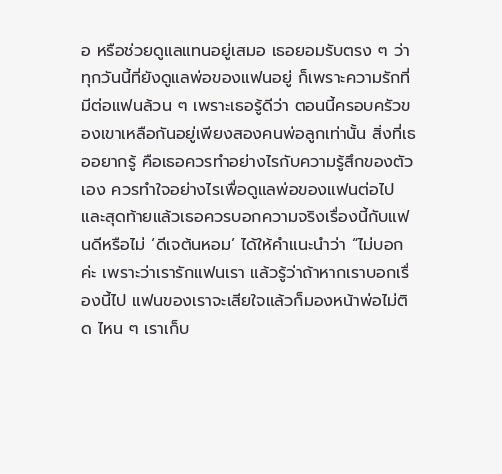อ หรือช่วยดูแลแทนอยู่เสมอ เธอยอมรับตรง ๆ ว่า ทุกวันนี้ที่ยังดูแลพ่อของแฟนอยู่ ก็เพราะความรักที่มีต่อแฟนล้วน ๆ เพราะเธอรู้ดีว่า ตอนนี้ครอบครัวของเขาเหลือกันอยู่เพียงสองคนพ่อลูกเท่านั้น สิ่งที่เธออยากรู้ คือเธอควรทำอย่างไรกับความรู้สึกของตัวเอง ควรทำใจอย่างไรเพื่อดูแลพ่อของแฟนต่อไป และสุดท้ายแล้วเธอควรบอกความจริงเรื่องนี้กับแฟนดีหรือไม่ ‘ดีเจต้นหอม’ ได้ให้คำแนะนำว่า “ไม่บอกค่ะ เพราะว่าเรารักแฟนเรา แล้วรู้ว่าถ้าหากเราบอกเรื่องนี้ไป แฟนของเราจะเสียใจแล้วก็มองหน้าพ่อไม่ติด ไหน ๆ เราเก็บ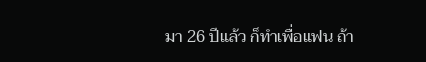มา 26 ปีแล้ว ก็ทำเพื่อแฟน ถ้า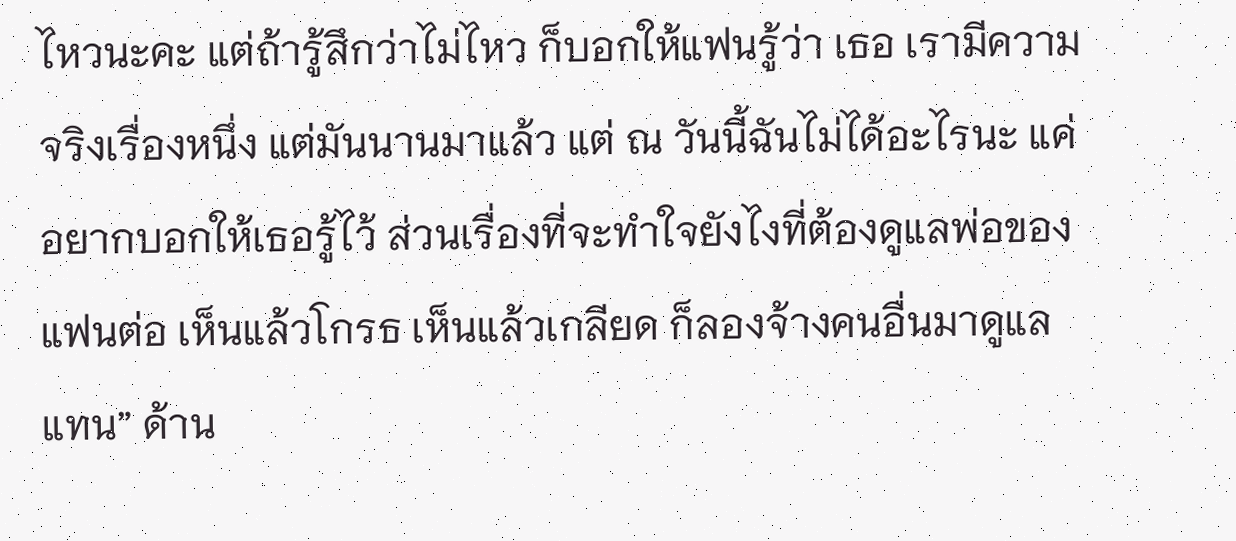ไหวนะคะ แต่ถ้ารู้สึกว่าไม่ไหว ก็บอกให้แฟนรู้ว่า เธอ เรามีความจริงเรื่องหนึ่ง แต่มันนานมาแล้ว แต่ ณ วันนี้ฉันไม่ได้อะไรนะ แค่อยากบอกให้เธอรู้ไว้ ส่วนเรื่องที่จะทำใจยังไงที่ต้องดูแลพ่อของแฟนต่อ เห็นแล้วโกรธ เห็นแล้วเกลียด ก็ลองจ้างคนอื่นมาดูแลแทน” ด้าน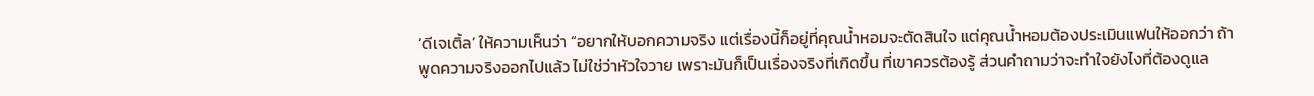‘ดีเจเติ้ล’ ให้ความเห็นว่า “อยากให้บอกความจริง แต่เรื่องนี้ก็อยู่ที่คุณน้ำหอมจะตัดสินใจ แต่คุณน้ำหอมต้องประเมินแฟนให้ออกว่า ถ้าพูดความจริงออกไปแล้ว ไม่ใช่ว่าหัวใจวาย เพราะมันก็เป็นเรื่องจริงที่เกิดขึ้น ที่เขาควรต้องรู้ ส่วนคำถามว่าจะทำใจยังไงที่ต้องดูแล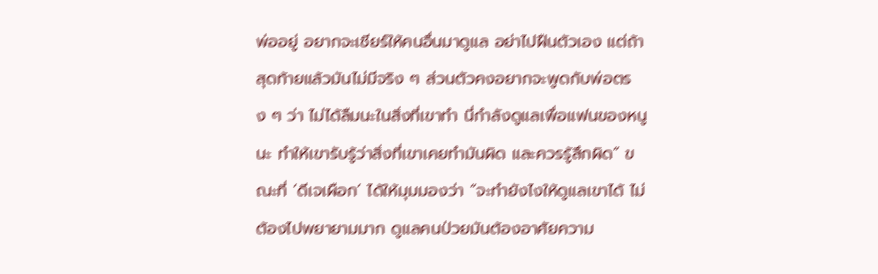พ่ออยู่ อยากจะเชียร์ให้คนอื่นมาดูแล อย่าไปฝืนตัวเอง แต่ถ้าสุดท้ายแล้วมันไม่มีจริง ๆ ส่วนตัวคงอยากจะพูดกับพ่อตรง ๆ ว่า ไม่ได้ลืมนะในสิ่งที่เขาทำ นี่กำลังดูแลเพื่อแฟนของหนูนะ ทำให้เขารับรู้ว่าสิ่งที่เขาเคยทำมันผิด และควรรู้สึกผิด” ขณะที่ ‘ดีเจเผือก’ ได้ให้มุมมองว่า “จะทำยังไงให้ดูแลเขาได้ ไม่ต้องไปพยายามมาก ดูแลคนป่วยมันต้องอาศัยความ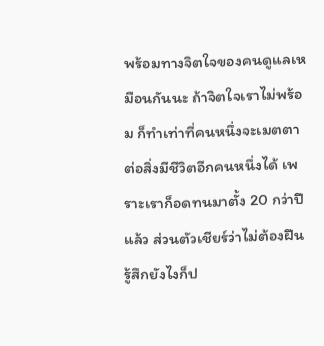พร้อมทางจิตใจของคนดูแลเหมือนกันนะ ถ้าจิตใจเราไม่พร้อม ก็ทำเท่าที่คนหนึ่งจะเมตตาต่อสิ่งมีชีวิตอีกคนหนึ่งได้ เพราะเราก็อดทนมาตั้ง 20 กว่าปีแล้ว ส่วนตัวเชียร์ว่าไม่ต้องฝืน รู้สึกยังไงก็ป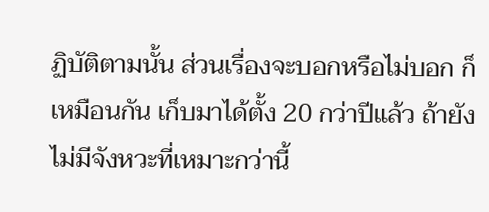ฏิบัติตามนั้น ส่วนเรื่องจะบอกหรือไม่บอก ก็เหมือนกัน เก็บมาได้ตั้ง 20 กว่าปีแล้ว ถ้ายังไม่มีจังหวะที่เหมาะกว่านี้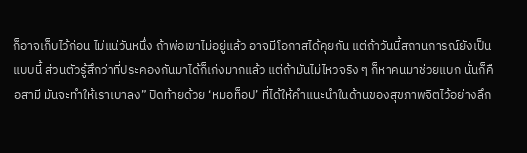ก็อาจเก็บไว้ก่อน ไม่แน่วันหนึ่ง ถ้าพ่อเขาไม่อยู่แล้ว อาจมีโอกาสได้คุยกัน แต่ถ้าวันนี้สถานการณ์ยังเป็นแบบนี้ ส่วนตัวรู้สึกว่าที่ประคองกันมาได้ก็เก่งมากแล้ว แต่ถ้ามันไม่ไหวจริง ๆ ก็หาคนมาช่วยแบก นั่นก็คือสามี มันจะทำให้เราเบาลง” ปิดท้ายด้วย ‘หมอท็อป’ ที่ได้ให้คำแนะนำในด้านของสุขภาพจิตไว้อย่างลึก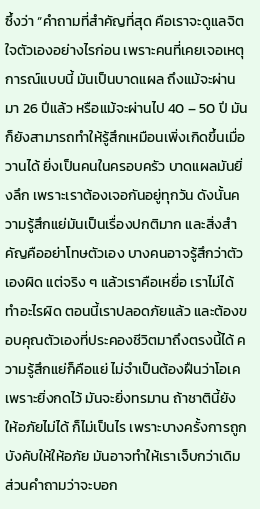ซึ้งว่า “คำถามที่สำคัญที่สุด คือเราจะดูแลจิตใจตัวเองอย่างไรก่อน เพราะคนที่เคยเจอเหตุการณ์แบบนี้ มันเป็นบาดแผล ถึงแม้จะผ่านมา 26 ปีแล้ว หรือแม้จะผ่านไป 40 – 50 ปี มันก็ยังสามารถทำให้รู้สึกเหมือนเพิ่งเกิดขึ้นเมื่อวานได้ ยิ่งเป็นคนในครอบครัว บาดแผลมันยิ่งลึก เพราะเราต้องเจอกันอยู่ทุกวัน ดังนั้นความรู้สึกแย่มันเป็นเรื่องปกติมาก และสิ่งสำคัญคืออย่าโทษตัวเอง บางคนอาจรู้สึกว่าตัวเองผิด แต่จริง ๆ แล้วเราคือเหยื่อ เราไม่ได้ทำอะไรผิด ตอนนี้เราปลอดภัยแล้ว และต้องขอบคุณตัวเองที่ประคองชีวิตมาถึงตรงนี้ได้ ความรู้สึกแย่ก็คือแย่ ไม่จำเป็นต้องฝืนว่าโอเค เพราะยิ่งกดไว้ มันจะยิ่งทรมาน ถ้าชาตินี้ยังให้อภัยไม่ได้ ก็ไม่เป็นไร เพราะบางครั้งการถูกบังคับให้ให้อภัย มันอาจทำให้เราเจ็บกว่าเดิม ส่วนคำถามว่าจะบอก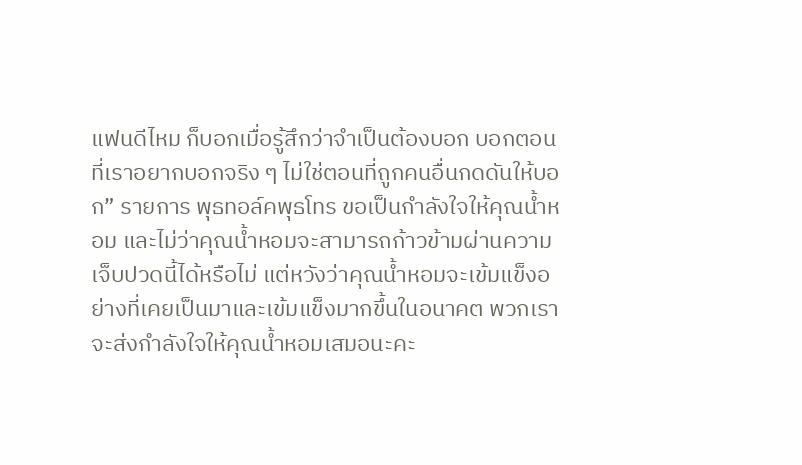แฟนดีไหม ก็บอกเมื่อรู้สึกว่าจำเป็นต้องบอก บอกตอนที่เราอยากบอกจริง ๆ ไม่ใช่ตอนที่ถูกคนอื่นกดดันให้บอก” รายการ พุธทอล์คพุธโทร ขอเป็นกำลังใจให้คุณน้ำหอม และไม่ว่าคุณน้ำหอมจะสามารถก้าวข้ามผ่านความเจ็บปวดนี้ได้หรือไม่ แต่หวังว่าคุณน้ำหอมจะเข้มแข็งอย่างที่เคยเป็นมาและเข้มแข็งมากขึ้นในอนาคต พวกเราจะส่งกำลังใจให้คุณน้ำหอมเสมอนะคะ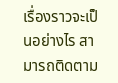เรื่องราวจะเป็นอย่างไร สามารถติดตาม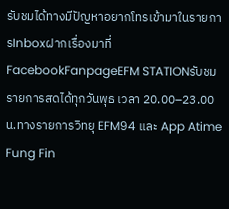รับชมได้ทางมีปัญหาอยากโทรเข้ามาในรายการInboxฝากเรื่องมาที่FacebookFanpageEFM STATIONรับชมรายการสดได้ทุกวันพุธ เวลา 20.00–23.00น.ทางรายการวิทยุ EFM94 และ App Atime Fung Fin